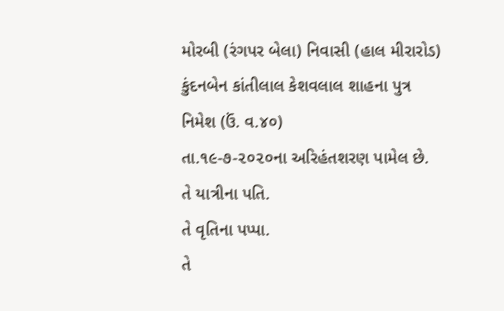મોરબી (રંગપર બેલા) નિવાસી (હાલ મીરારોડ)
કુંદનબેન કાંતીલાલ કેશવલાલ શાહના પુત્ર
નિમેશ (ઉં. વ.૪૦)
તા.૧૯-૭-૨૦૨૦ના અરિહંતશરણ પામેલ છે.
તે યાત્રીના પતિ.
તે વૃતિના પપ્પા.
તે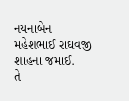નયનાબેન મહેશભાઈ રાઘવજી શાહના જમાઈ.
તે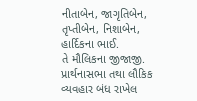નીતાબેન, જાગૃતિબેન, તૃપ્તીબેન, નિશાબેન, હાર્દિકના ભાઈ.
તે મૌલિકના જીજાજી.
પ્રાર્થનાસભા તથા લૌકિક વ્યવહાર બંધ રાખેલ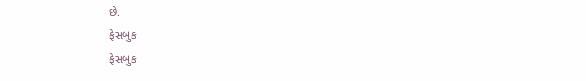છે.
ફેસબુક
ફેસબુક